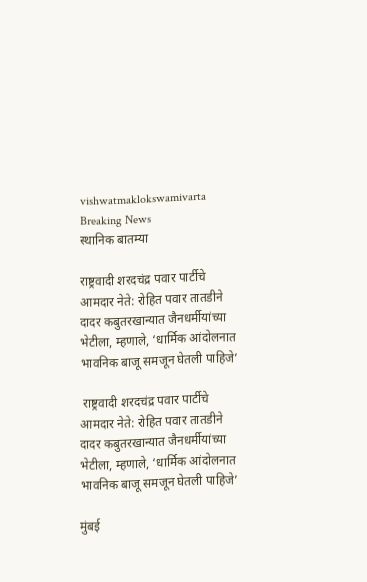vishwatmaklokswamivarta
Breaking News
स्थानिक बातम्या

राष्ट्रवादी शरदचंद्र पवार पार्टीचे आमदार नेते: रोहित पवार तातडीने दादर कबुतरखान्यात जैनधर्मीयांच्या भेटीला, म्हणाले, ‘धार्मिक आंदोलनात भावनिक बाजू समजून घेतली पाहिजे’

 राष्ट्रवादी शरदचंद्र पवार पार्टीचे आमदार नेते: रोहित पवार तातडीने दादर कबुतरखान्यात जैनधर्मीयांच्या भेटीला, म्हणाले, ‘धार्मिक आंदोलनात भावनिक बाजू समजून घेतली पाहिजे’

मुंबई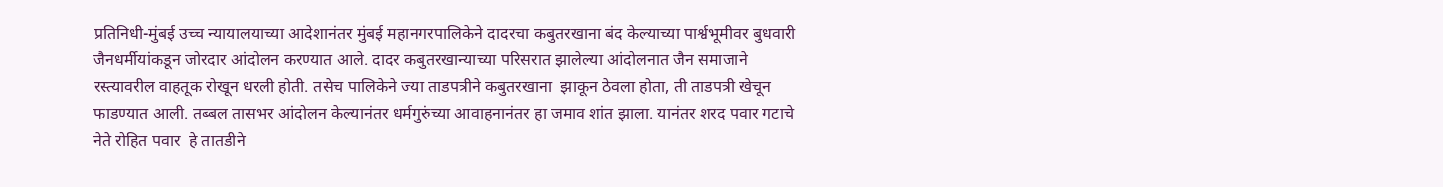प्रतिनिधी-मुंबई उच्च न्यायालयाच्या आदेशानंतर मुंबई महानगरपालिकेने दादरचा कबुतरखाना बंद केल्याच्या पार्श्वभूमीवर बुधवारी जैनधर्मीयांकडून जोरदार आंदोलन करण्यात आले. दादर कबुतरखान्याच्या परिसरात झालेल्या आंदोलनात जैन समाजाने रस्त्यावरील वाहतूक रोखून धरली होती. तसेच पालिकेने ज्या ताडपत्रीने कबुतरखाना  झाकून ठेवला होता, ती ताडपत्री खेचून फाडण्यात आली. तब्बल तासभर आंदोलन केल्यानंतर धर्मगुरुंच्या आवाहनानंतर हा जमाव शांत झाला. यानंतर शरद पवार गटाचे नेते रोहित पवार  हे तातडीने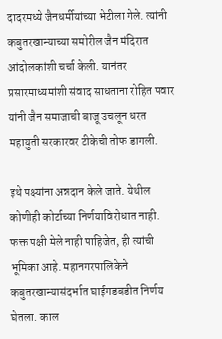दादरमध्ये जैनधर्मीयांच्या भेटीला गेले. त्यांनी कबुतरखान्याच्या समोरील जैन मंदिरात आंदोलकांशी चर्चा केली. यानंतर प्रसारमाध्यमांशी संवाद साधताना रोहित पवार यांनी जैन समाजाची बाजू उचलून धरत महायुती सरकारवर टीकेची तोफ डागली.

इथे पक्ष्यांना अन्नदान केले जाते. येथील कोणीही कोर्टाच्या निर्णयाविरोधात नाही. फक्त पक्षी मेले नाही पाहिजेत, ही त्यांची भूमिका आहे. महानगरपालिकेने कबुतरखान्यासंदर्भात घाईगडबडीत निर्णय घेतला. काल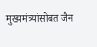मुख्यमंत्र्यांसोबत जैन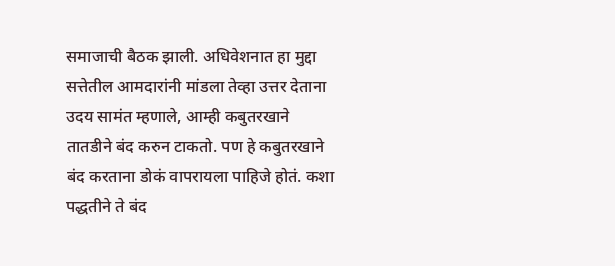समाजाची बैठक झाली. अधिवेशनात हा मुद्दा सत्तेतील आमदारांनी मांडला तेव्हा उत्तर देताना उदय सामंत म्हणाले, आम्ही कबुतरखाने तातडीने बंद करुन टाकतो. पण हे कबुतरखाने बंद करताना डोकं वापरायला पाहिजे होतं. कशा पद्धतीने ते बंद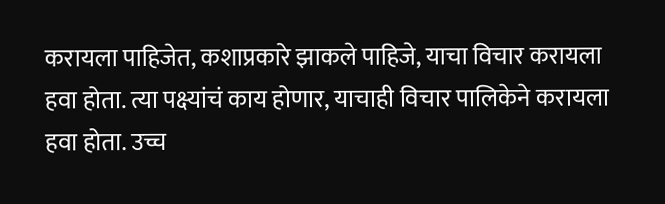करायला पाहिजेत, कशाप्रकारे झाकले पाहिजे, याचा विचार करायला हवा होता. त्या पक्ष्यांचं काय होणार, याचाही विचार पालिकेने करायला हवा होता. उच्च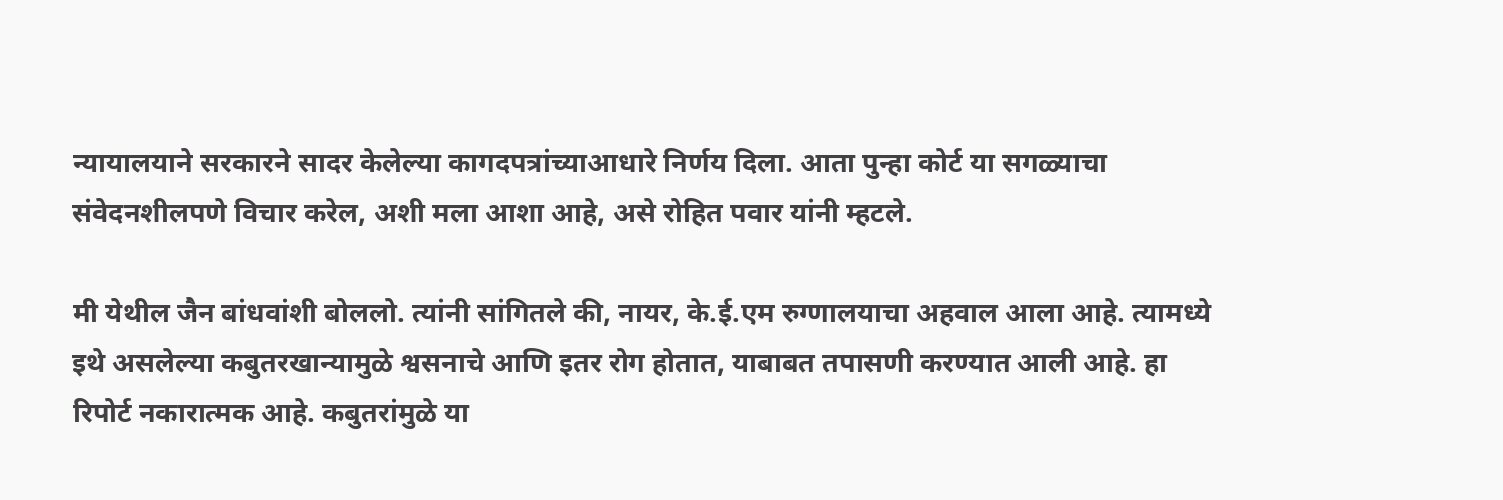न्यायालयाने सरकारने सादर केलेल्या कागदपत्रांच्याआधारे निर्णय दिला. आता पुन्हा कोर्ट या सगळ्याचा संवेदनशीलपणे विचार करेल, अशी मला आशा आहे, असे रोहित पवार यांनी म्हटले.

मी येथील जैन बांधवांशी बोललो. त्यांनी सांगितले की, नायर, के.ई.एम रुग्णालयाचा अहवाल आला आहे. त्यामध्ये इथे असलेल्या कबुतरखान्यामुळे श्वसनाचे आणि इतर रोग होतात, याबाबत तपासणी करण्यात आली आहे. हा रिपोर्ट नकारात्मक आहे. कबुतरांमुळे या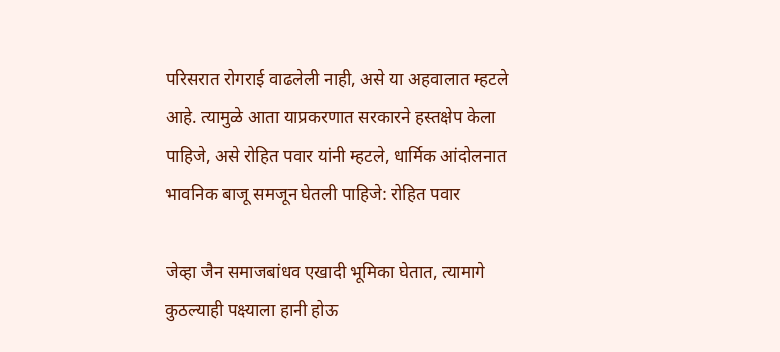परिसरात रोगराई वाढलेली नाही, असे या अहवालात म्हटले आहे. त्यामुळे आता याप्रकरणात सरकारने हस्तक्षेप केला पाहिजे, असे रोहित पवार यांनी म्हटले, धार्मिक आंदोलनात भावनिक बाजू समजून घेतली पाहिजे: रोहित पवार

जेव्हा जैन समाजबांधव एखादी भूमिका घेतात, त्यामागे कुठल्याही पक्ष्याला हानी होऊ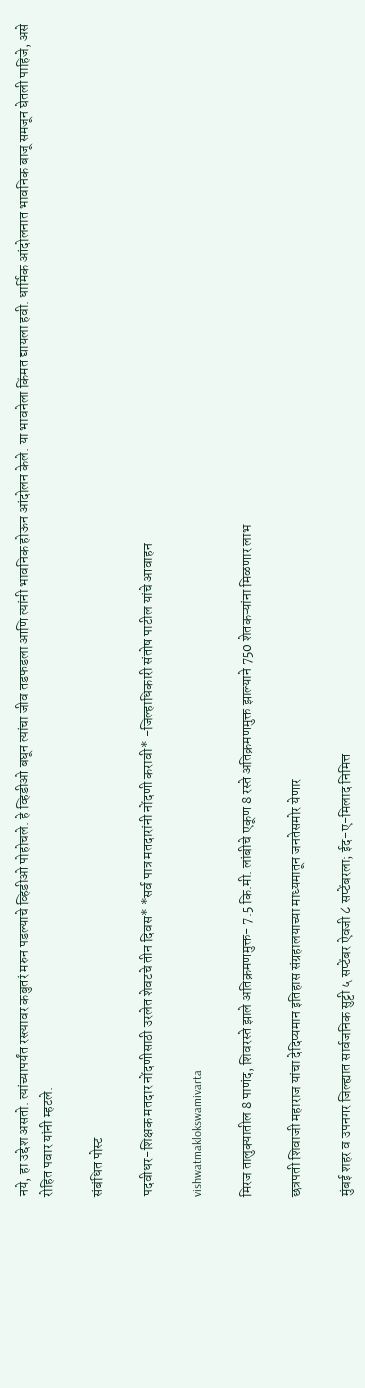नये, हा उद्देश असतो. त्यांच्यापर्यंत रस्त्यावर कबुतरं मरुन पडल्याचे व्हिडीओ पोहोचले. हे व्हिडीओ बघून त्यांचा जीव तडफडला आणि त्यांनी भावनिक होऊन आंदोलन केले. या भावनेला किंमत द्यायला हवी. धार्मिक आंदोलनात भावनिक बाजू समजून घेतली पाहिजे, असे रोहित पवार यांनी म्हटले.

संबंधित पोस्ट

पदवीधर-शिक्षक मतदार नोंदणीसाठी उरलेत शेवटचे तीन दिवस* *सर्व पात्र मतदारांनी नोंदणी करावी* -जिल्हाधिकारी संतोष पाटील यांचे आवाहन

vishwatmaklokswamivarta

मिरज तालुक्यातील 8 पाणंद, शिवरस्ते झाले अतिक्रमणमुक्त- 7.5 कि.मी. लांबीचे एकूण 8 रस्ते अतिक्रमणमुक्त झाल्याने 750 शेतकऱ्यांना मिळणार लाभ

छत्रपती शिवाजी महाराज यांचा देदिप्यमान इतिहास संग्रहालयाच्या माध्यमातून जनतेसमोर येणार

मुंबई शहर व उपनगर जिल्ह्यात सार्वजनिक सुट्टी ५ सप्टेंबर ऐवजी ८ सप्टेंबरला; ईद-ए-मिलाद निमित्त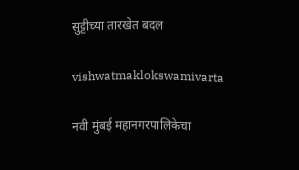सुट्टीच्या तारखेत बदल

vishwatmaklokswamivarta

नवी मुंबई महानगरपालिकेचा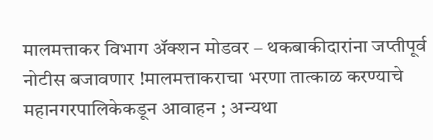मालमत्ताकर विभाग ॲक्शन मोडवर – थकबाकीदारांना जप्तीपूर्व नोटीस बजावणार !मालमत्ताकराचा भरणा तात्काळ करण्याचे महानगरपालिकेकडून आवाहन ; अन्यथा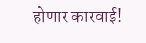होणार कारवाई!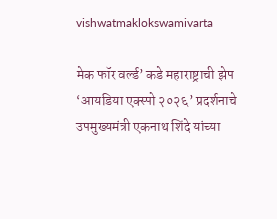vishwatmaklokswamivarta

मेक फॉर वर्ल्ड’ कडे महाराष्ट्राची झेप ‘आयडिया एक्स्पो २०२६’ प्रदर्शनाचे उपमुख्यमंत्री एकनाथ शिंदे यांच्या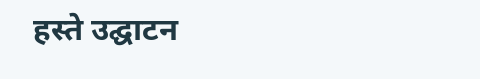हस्ते उद्घाटन